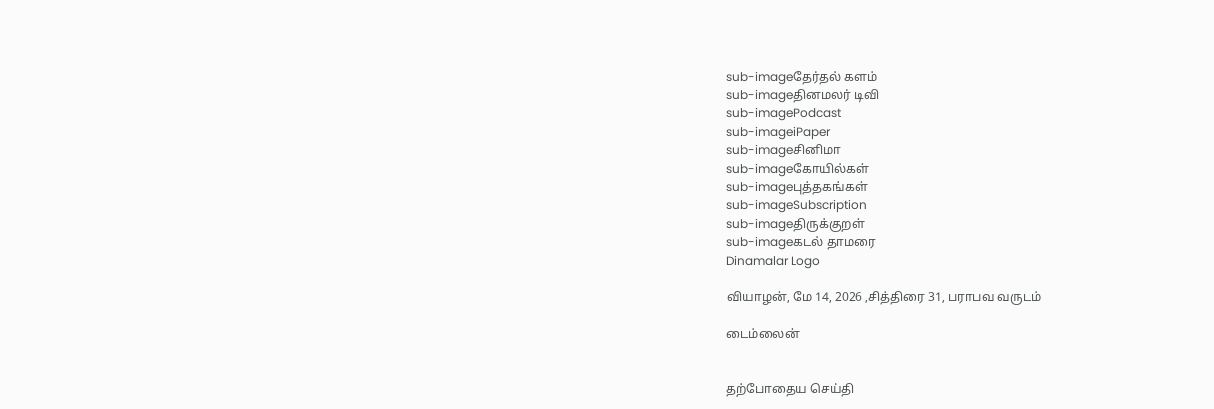sub-imageதேர்தல் களம்
sub-imageதினமலர் டிவி
sub-imagePodcast
sub-imageiPaper
sub-imageசினிமா
sub-imageகோயில்கள்
sub-imageபுத்தகங்கள்
sub-imageSubscription
sub-imageதிருக்குறள்
sub-imageகடல் தாமரை
Dinamalar Logo

வியாழன், மே 14, 2026 ,சித்திரை 31, பராபவ வருடம்

டைம்லைன்


தற்போதைய செய்தி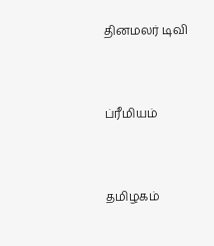தினமலர் டிவி


ப்ரீமியம்


தமிழகம்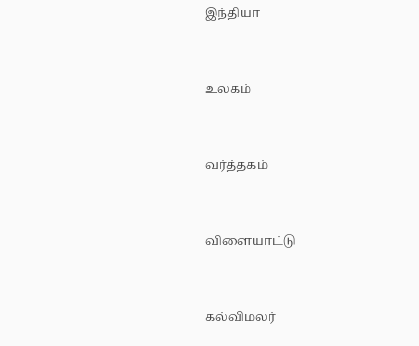இந்தியா


உலகம்


வர்த்தகம்


விளையாட்டு


கல்விமலர்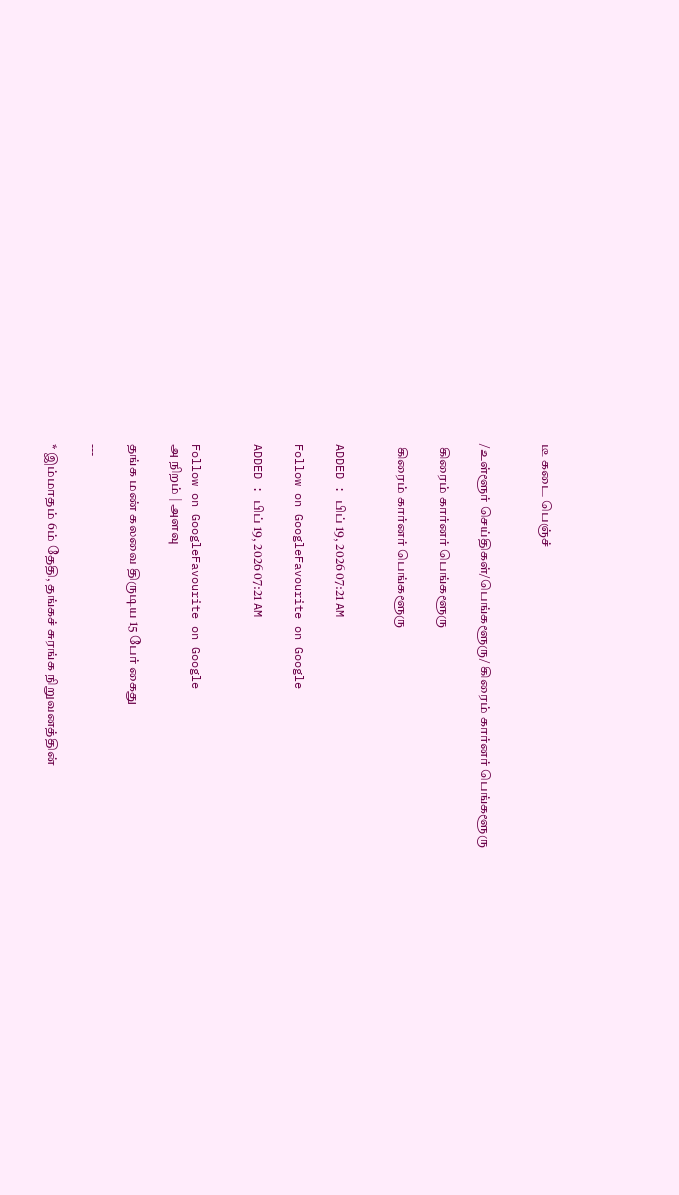டீ கடை பெஞ்ச்


/உள்ளூர் செய்திகள்/பெங்களூரு/ கிரைம் கார்னர் பெங்களூரு

 கிரைம் கார்னர் பெங்களூரு

 கிரைம் கார்னர் பெங்களூரு


ADDED : பிப் 19, 2026 07:21 AM

Follow on GoogleFavourite on Google

ADDED : பிப் 19, 2026 07:21 AM


Follow on GoogleFavourite on Google
அ நிறம் | அளவு

தங்க மண் கலவை திருடிய 15 பேர் கைது

---

* இம்மாதம் 6ம் தேதி, தங்கச் சுரங்க நிறுவனத்தின்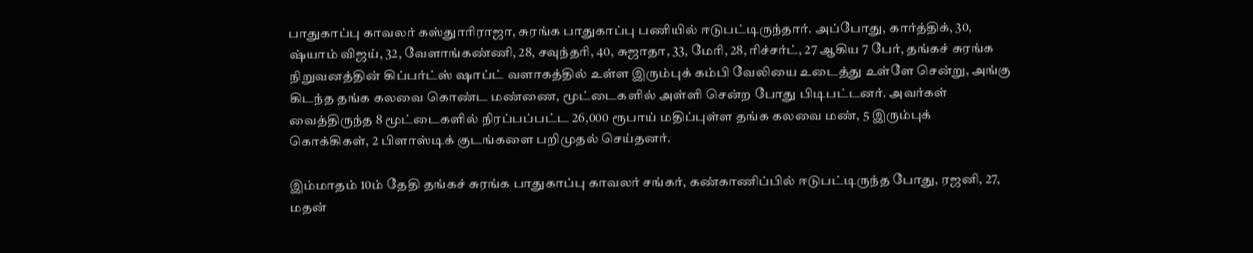பாதுகாப்பு காவலர் கஸ்துாரிராஜா, சுரங்க பாதுகாப்பு பணியில் ஈடுபட்டிருந்தார். அப்போது, கார்த்திக், 30, ஷ்யாம் விஜய், 32, வேளாங்கண்ணி, 28, சவுந்தரி, 40, சுஜாதா, 33, மேரி, 28, ரிச்சர்ட், 27 ஆகிய 7 பேர், தங்கச் சுரங்க நிறுவனத்தின் கிப்பர்ட்ஸ் ஷாப்ட் வளாகத்தில் உள்ள இரும்புக் கம்பி வேலியை உடைத்து உள்ளே சென்று, அங்கு கிடந்த தங்க கலவை கொண்ட மண்ணை, மூட்டைகளில் அள்ளி சென்ற போது பிடிபட்டனர். அவர்கள் வைத்திருந்த 8 மூட்டைகளில் நிரப்பப்பட்ட 26,000 ரூபாய் மதிப்புள்ள தங்க கலவை மண், 5 இரும்புக் கொக்கிகள், 2 பிளாஸ்டிக் குடங்களை பறிமுதல் செய்தனர்.

இம்மாதம் 10ம் தேதி தங்கச் சுரங்க பாதுகாப்பு காவலர் சங்கர், கண்காணிப்பில் ஈடுபட்டிருந்த போது, ரஜனி, 27, மதன்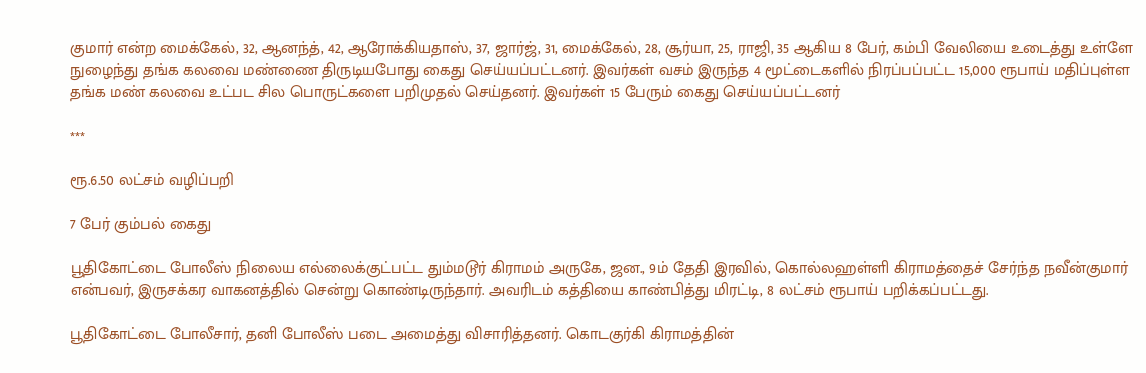குமார் என்ற மைக்கேல், 32, ஆனந்த், 42, ஆரோக்கியதாஸ், 37, ஜார்ஜ், 31, மைக்கேல், 28, சூர்யா, 25, ராஜி, 35 ஆகிய 8 பேர், கம்பி வேலியை உடைத்து உள்ளே நுழைந்து தங்க கலவை மண்ணை திருடியபோது கைது செய்யப்பட்டனர். இவர்கள் வசம் இருந்த 4 மூட்டைகளில் நிரப்பப்பட்ட 15,000 ரூபாய் மதிப்புள்ள தங்க மண் கலவை உட்பட சில பொருட்களை பறிமுதல் செய்தனர். இவர்கள் 15 பேரும் கைது செய்யப்பட்டனர்

***

ரூ.6.50 லட்சம் வழிப்பறி

7 பேர் கும்பல் கைது

பூதிகோட்டை போலீஸ் நிலைய எல்லைக்குட்பட்ட தும்மடூர் கிராமம் அருகே, ஜன., 9ம் தேதி இரவில், கொல்லஹள்ளி கிராமத்தைச் சேர்ந்த நவீன்குமார் என்பவர், இருசக்கர வாகனத்தில் சென்று கொண்டிருந்தார். அவரிடம் கத்தியை காண்பித்து மிரட்டி, 8 லட்சம் ரூபாய் பறிக்கப்பட்டது.

பூதிகோட்டை போலீசார், தனி போலீஸ் படை அமைத்து விசாரித்தனர். கொடகுர்கி கிராமத்தின்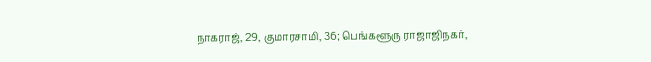நாகராஜ், 29, குமாரசாமி, 36; பெங்களூரு ராஜாஜிநகர்,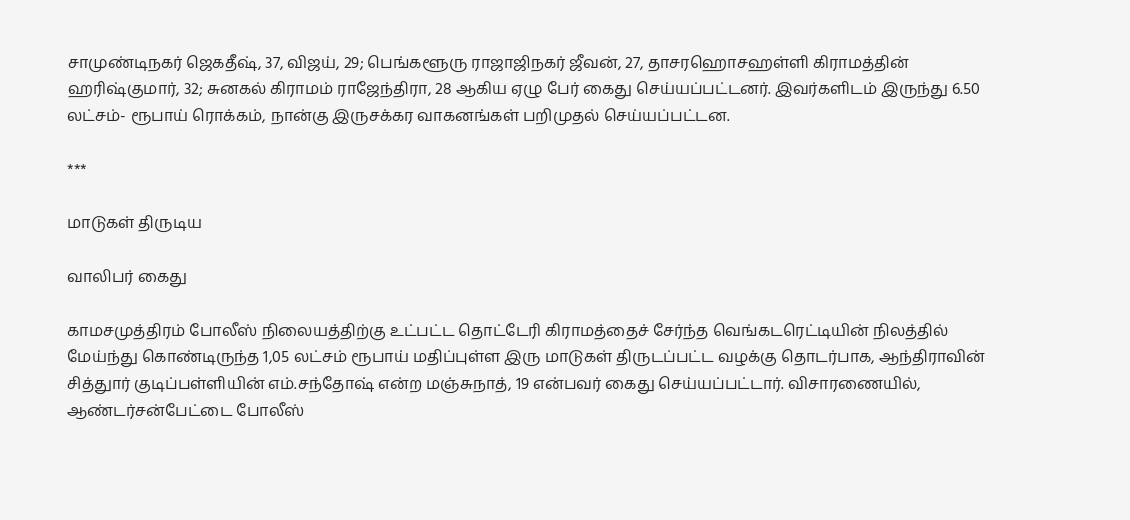சாமுண்டிநகர் ஜெகதீஷ், 37, விஜய், 29; பெங்களூரு ராஜாஜிநகர் ஜீவன், 27, தாசரஹொசஹள்ளி கிராமத்தின் ஹரிஷ்குமார், 32; சுனகல் கிராமம் ராஜேந்திரா, 28 ஆகிய ஏழு பேர் கைது செய்யப்பட்டனர். இவர்களிடம் இருந்து 6.50 லட்சம்- ரூபாய் ரொக்கம், நான்கு இருசக்கர வாகனங்கள் பறிமுதல் செய்யப்பட்டன.

***

மாடுகள் திருடிய

வாலிபர் கைது

காமசமுத்திரம் போலீஸ் நிலையத்திற்கு உட்பட்ட தொட்டேரி கிராமத்தைச் சேர்ந்த வெங்கடரெட்டியின் நிலத்தில் மேய்ந்து கொண்டிருந்த 1,05 லட்சம் ரூபாய் மதிப்புள்ள இரு மாடுகள் திருடப்பட்ட வழக்கு தொடர்பாக, ஆந்திராவின் சித்துார் குடிப்பள்ளியின் எம்.சந்தோஷ் என்ற மஞ்சுநாத், 19 என்பவர் கைது செய்யப்பட்டார். விசாரணையில், ஆண்டர்சன்பேட்டை போலீஸ்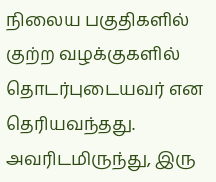நிலைய பகுதிகளில் குற்ற வழக்குகளில் தொடர்புடையவர் என தெரியவந்தது. அவரிடமிருந்து, இரு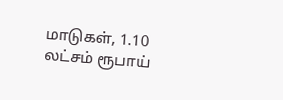மாடுகள், 1.10 லட்சம் ரூபாய்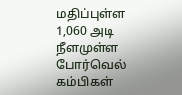மதிப்புள்ள 1,060 அடி நீளமுள்ள போர்வெல் கம்பிகள்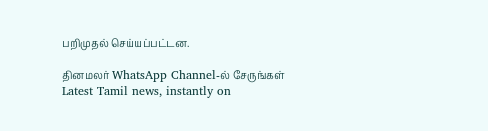பறிமுதல் செய்யப்பட்டன.

தினமலர் WhatsApp Channel-ல் சேருங்கள்
Latest Tamil news, instantly on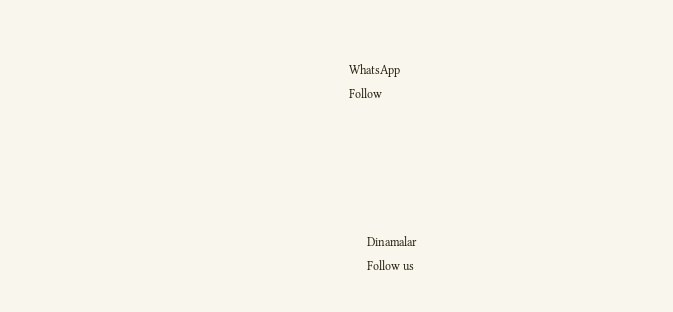WhatsApp
Follow





      Dinamalar
      Follow us